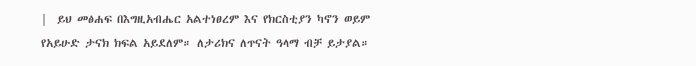|  ይህ መፅሐፍ በእግዚአብሔር አልተነፀረም እና የክርስቲያን ካኖን ወይም የአይሁድ ታናክ ክፍል አይደለም። ለታሪክና ለጥናት ዓላማ ብቻ ይታያል።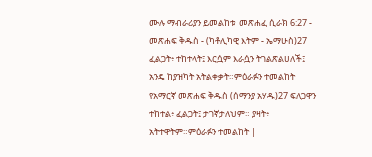ሙሉ ማብራሪያን ይመልከቱ  መጽሐፈ ሲራክ 6:27 - መጽሐፍ ቅዱስ - (ካቶሊካዊ እትም - ኤማሁስ)27 ፈልጋት፥ ተከተላት፤ እርሷም እራሷን ትገልጽልሀለች፤ አንዴ ከያዝካት አትልቀቃት።ምዕራፉን ተመልከት የአማርኛ መጽሐፍ ቅዱስ (ሰማንያ አሃዱ)27 ፍለጋዋን ተከተል፥ ፈልጋት፤ ታገኛታለህም። ያዛት፥ አትተዋትም።ምዕራፉን ተመልከት |